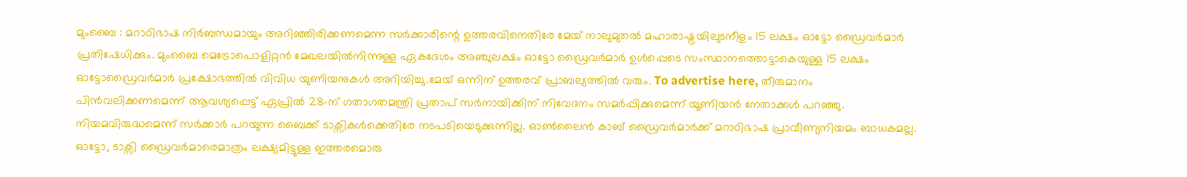മുംബൈ : മറാഠിഭാഷ നിർബന്ധമായും അറിഞ്ഞിരിക്കണമെന്ന സർക്കാരിന്റെ ഉത്തരവിനെതിരേ മേയ് നാലുമുതൽ മഹാരാഷ്ട്രയിലുടനീളം 15 ലക്ഷം ഓട്ടോ ഡ്രൈവർമാർ പ്രതിഷേധിക്കും. മുംബൈ മെട്രോപൊളിറ്റൻ മേഖലയിൽനിന്നുള്ള ഏകദേശം അഞ്ചുലക്ഷം ഓട്ടോ ഡ്രൈവർമാർ ഉൾപ്പെടെ സംസ്ഥാനത്തൊട്ടാകെയുള്ള 15 ലക്ഷം ഓട്ടോഡ്രൈവർമാർ പ്രക്ഷോഭത്തിൽ വിവിധ യുണിയനുകൾ അറിയിച്ചു.മേയ് ഒന്നിന് ഉത്തരവ് പ്രാബല്യത്തിൽ വരും. To advertise here, തീരുമാനം പിൻവലിക്കണമെന്ന് ആവശ്യപ്പെട്ട് ഏപ്രിൽ 28-ന് ഗതാഗതമന്ത്രി പ്രതാപ് സർനായിക്കിന് നിവേദനം സമർപ്പിക്കുമെന്ന് യൂണിയൻ നേതാക്കൾ പറഞ്ഞു. നിയമവിരുദ്ധമെന്ന് സർക്കാർ പറയുന്ന ബൈക്ക് ടാക്സികൾക്കെതിരേ നടപടിയെടുക്കുന്നില്ല. ഓൺലൈൻ കാബ് ഡ്രൈവർമാർക്ക് മറാഠിഭാഷ പ്രാവീണ്യനിയമം ബാധകമല്ല. ഓട്ടോ, ടാക്സി ഡ്രൈവർമാരെമാത്രം ലക്ഷ്യമിട്ടുള്ള ഇത്തരമൊരു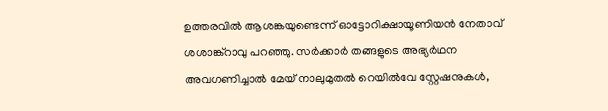ഉത്തരവിൽ ആശങ്കയുണ്ടെന്ന് ഓട്ടോറിക്ഷായൂണിയൻ നേതാവ് ശശാങ്ക്റാവു പറഞ്ഞു. സർക്കാർ തങ്ങളുടെ അഭ്യർഥന അവഗണിച്ചാൽ മേയ് നാലുമുതൽ റെയിൽവേ സ്റ്റേഷനുകൾ,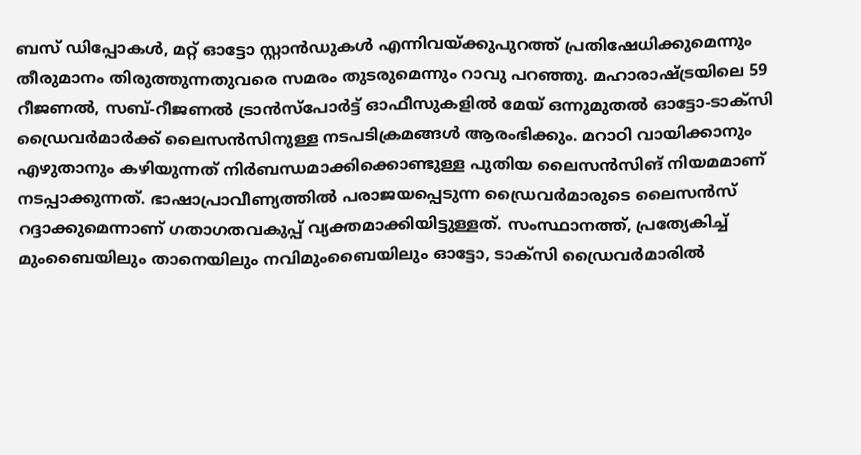ബസ് ഡിപ്പോകൾ, മറ്റ് ഓട്ടോ സ്റ്റാൻഡുകൾ എന്നിവയ്ക്കുപുറത്ത് പ്രതിഷേധിക്കുമെന്നും തീരുമാനം തിരുത്തുന്നതുവരെ സമരം തുടരുമെന്നും റാവു പറഞ്ഞു. മഹാരാഷ്ട്രയിലെ 59 റീജണൽ, സബ്-റീജണൽ ട്രാൻസ്പോർട്ട് ഓഫീസുകളിൽ മേയ് ഒന്നുമുതൽ ഓട്ടോ-ടാക്സി ഡ്രൈവർമാർക്ക് ലൈസൻസിനുള്ള നടപടിക്രമങ്ങൾ ആരംഭിക്കും. മറാഠി വായിക്കാനും എഴുതാനും കഴിയുന്നത് നിർബന്ധമാക്കിക്കൊണ്ടുള്ള പുതിയ ലൈസൻസിങ് നിയമമാണ് നടപ്പാക്കുന്നത്. ഭാഷാപ്രാവീണ്യത്തിൽ പരാജയപ്പെടുന്ന ഡ്രൈവർമാരുടെ ലൈസൻസ് റദ്ദാക്കുമെന്നാണ് ഗതാഗതവകുപ്പ് വ്യക്തമാക്കിയിട്ടുള്ളത്. സംസ്ഥാനത്ത്, പ്രത്യേകിച്ച് മുംബൈയിലും താനെയിലും നവിമുംബൈയിലും ഓട്ടോ, ടാക്സി ഡ്രൈവർമാരിൽ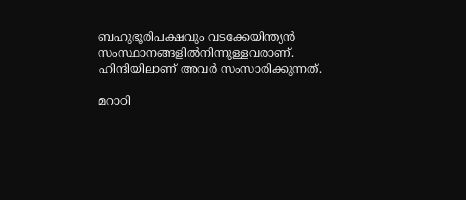ബഹുഭൂരിപക്ഷവും വടക്കേയിന്ത്യൻ സംസ്ഥാനങ്ങളിൽനിന്നുള്ളവരാണ്. ഹിന്ദിയിലാണ് അവർ സംസാരിക്കുന്നത്.

മറാഠി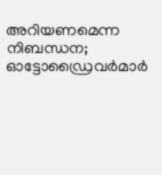അറിയണമെന്ന നിബന്ധന; ഓട്ടോഡ്രൈവർമാർ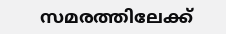സമരത്തിലേക്ക്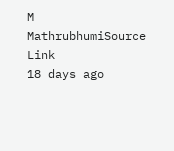M
MathrubhumiSource Link
18 days ago